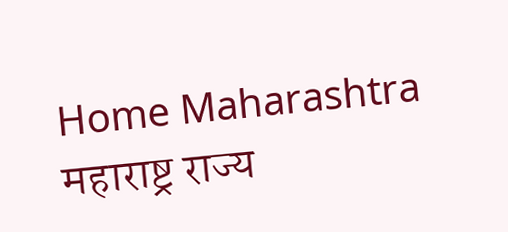Home Maharashtra महाराष्ट्र राज्य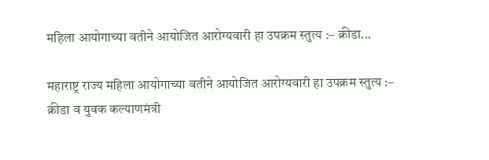महिला आयोगाच्या वतीने आयोजित आरोग्यवारी हा उपक्रम स्तुत्य :– क्रीडा...

महाराष्ट्र राज्य महिला आयोगाच्या वतीने आयोजित आरोग्यवारी हा उपक्रम स्तुत्य :– क्रीडा व युवक कल्याणमंत्री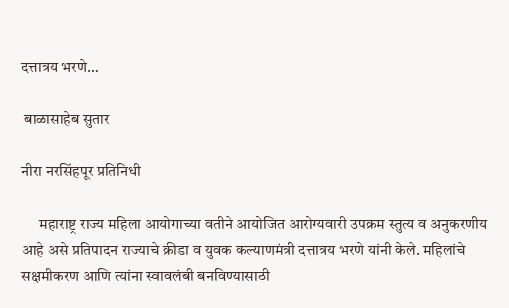दत्तात्रय भरणे…

 बाळासाहेब सुतार

नीरा नरसिंहपूर प्रतिनिधी

      महाराष्ट्र राज्य महिला आयोगाच्या वतीने आयोजित आरोग्यवारी उपक्रम स्तुत्य व अनुकरणीय आहे असे प्रतिपादन राज्याचे क्रीडा व युवक कल्याणमंत्री दत्तात्रय भरणे यांनी केले. महिलांचे सक्षमीकरण आणि त्यांना स्वावलंबी बनविण्यासाठी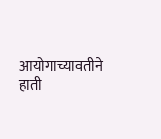आयोगाच्यावतीने हाती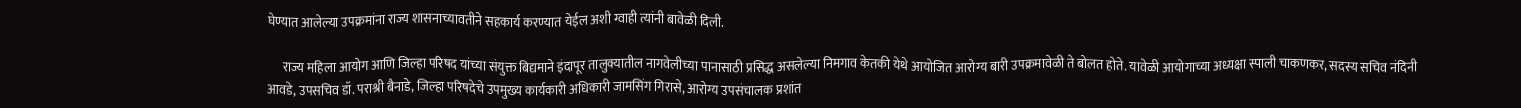घेण्यात आलेल्या उपक्रमांना राज्य शासनाच्यावतीने सहकार्य करण्यात येईल अशी ग्वाही त्यांनी बावेळी दिली.

      राज्य महिला आयोग आणि जिल्हा परिषद यांच्या संयुक्त बिद्यमाने इंदापूर तालुक्यातील नागवेलीच्या पानासाठी प्रसिद्ध असलेल्या निमगाव केतकी येथे आयोजित आरोग्य बारी उपक्रमावेळी ते बोलत होते. यावेळी आयोगाच्या अध्यक्षा स्पाली चाकणकर, सदस्य सचिव नंदिनी आवडे, उपसचिव डॉ. पराश्री बैनाडे, जिल्हा परिषदेचे उपमुख्य कार्यकारी अधिकारी जामसिंग गिरासे, आरोग्य उपसंचालक प्रशांत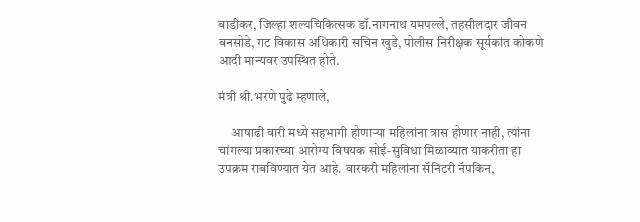बाडीकर, जिल्हा शल्यचिकित्सक डॉ.नागनाथ यमपल्ले, तहसीलदार जीवन बनसोडे, गट विकास अधिकारी सचिन खुडे, पोलीस निरीक्षक सूर्यकांत कोकणे आदी मान्यवर उपस्थित होते.

मंत्री श्री.भरणे पुढे म्हणाले,

     आषाढी वारी मध्ये सहभागी होणाऱ्या महिलांना त्रास होणार नाही, त्यांना चांगल्या प्रकारच्या आरोग्य विषयक सोई-सुविधा मिळाव्यात याकरीता हा उपक्रम राबविण्यात येत आहे. वारकरी महिलांना सॅनिटरी नॅपकिन,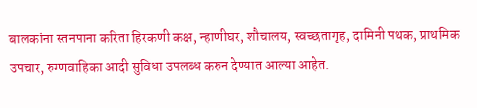बालकांना स्तनपाना करिता हिरकणी कक्ष, न्हाणीघर, शौचालय, स्वच्छतागृह, दामिनी पथक, प्राथमिक उपचार, रुग्णवाहिका आदी सुविधा उपलब्ध करुन देण्यात आल्या आहेत.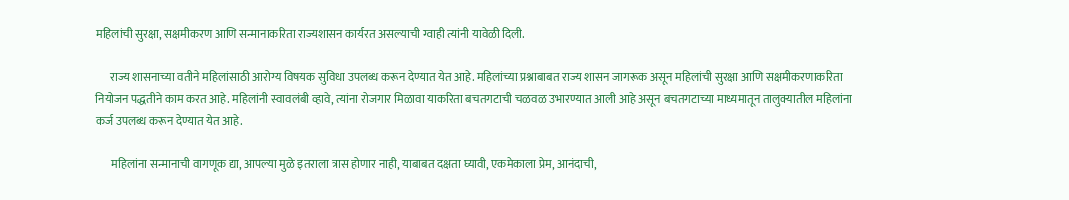महिलांची सुरक्षा, सक्षमीकरण आणि सन्मानाकरिता राज्यशासन कार्यरत असल्याची ग्वाही त्यांनी यावेळी दिली.

      राज्य शासनाच्या वतीने महिलांसाठी आरोग्य विषयक सुविधा उपलब्ध करून देण्यात येत आहे. महिलांच्या प्रश्नाबाबत राज्य शासन जागरूक असून महिलांची सुरक्षा आणि सक्षमीकरणाकरिता नियोजन पद्धतीने काम करत आहे. महिलांनी स्वावलंबी व्हावे, त्यांना रोजगार मिळावा याकरिता बचतगटाची चळवळ उभारण्यात आली आहे असून बचतगटाच्या माध्यमातून तालुक्यातील महिलांना कर्ज उपलब्ध करून देण्यात येत आहे.

       महिलांना सन्मानाची वागणूक द्या, आपल्या मुळे इतराला त्रास होणार नाही, याबाबत दक्षता घ्यावी, एकमेकाला प्रेम, आनंदाची,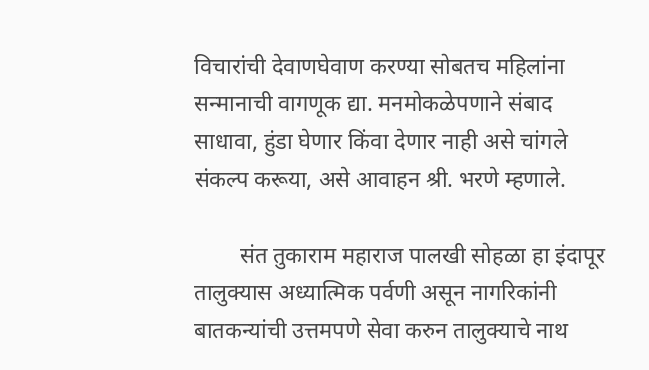विचारांची देवाणघेवाण करण्या सोबतच महिलांना सन्मानाची वागणूक द्या. मनमोकळेपणाने संबाद साधावा, हुंडा घेणार किंवा देणार नाही असे चांगले संकल्प करूया, असे आवाहन श्री. भरणे म्हणाले.

        संत तुकाराम महाराज पालखी सोहळा हा इंदापूर तालुक्यास अध्यात्मिक पर्वणी असून नागरिकांनी बातकन्यांची उत्तमपणे सेवा करुन तालुक्याचे नाथ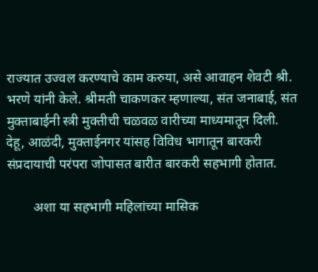राज्यात उज्वल करण्याचे काम करुया, असे आवाहन शेवटी श्री. भरणे यांनी केले. श्रीमती चाकणकर म्हणाल्या, संत जनाबाई, संत मुक्ताबाईनी स्त्री मुक्तीची चळवळ वारीच्या माध्यमातून दिली. देहू, आळंदी, मुक्ताईनगर यांसह विविध भागातून बारकरी संप्रदायाची परंपरा जोपासत बारीत बारकरी सहभागी होतात.

        अशा या सहभागी महिलांच्या मासिक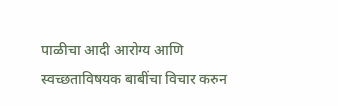पाळीचा आदी आरोग्य आणि स्वच्छताविषयक बाबींचा विचार करुन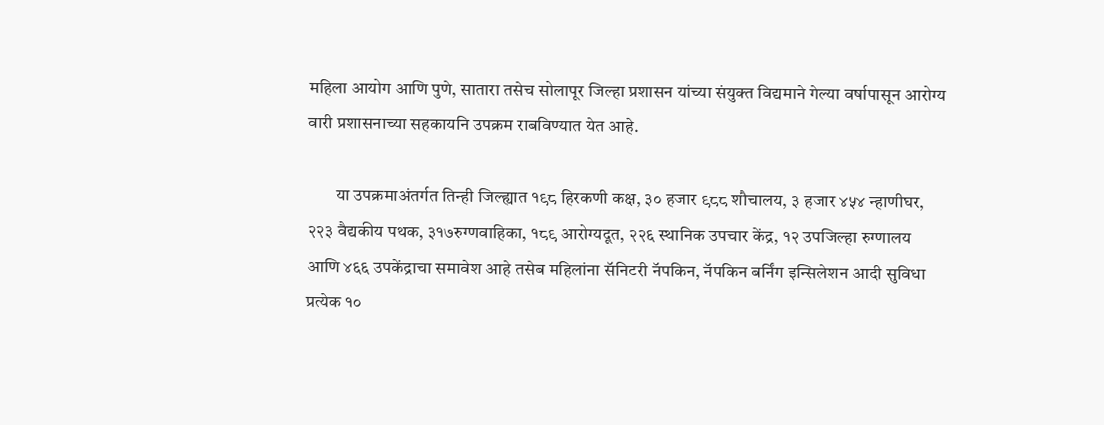महिला आयोग आणि पुणे, सातारा तसेच सोलापूर जिल्हा प्रशासन यांच्या संयुक्त विद्यमाने गेल्या वर्षापासून आरोग्य वारी प्रशासनाच्या सहकायनि उपक्रम राबविण्यात येत आहे.

        या उपक्रमाअंतर्गत तिन्ही जिल्ह्यात १९८ हिरकणी कक्ष, ३० हजार ९८८ शौचालय, ३ हजार ४५४ न्हाणीघर, २२३ वैद्यकीय पथक, ३१७रुग्णवाहिका, १८९ आरोग्यदूत, २२६ स्थानिक उपचार केंद्र, १२ उपजिल्हा रुग्णालय आणि ४६६ उपकेंद्राचा समावेश आहे तसेब महिलांना सॅनिटरी नॅपकिन, नॅपकिन बर्निंग इन्सिलेशन आदी सुविधा प्रत्येक १०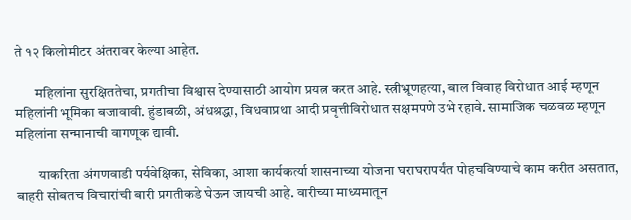ते १२ किलोमीटर अंतरावर केल्या आहेत.

       महिलांना सुरक्षिततेचा, प्रगतीचा विश्वास देण्यासाठी आयोग प्रयत्न करत आहे. स्त्रीभ्रूणहत्या, बाल विवाह विरोधात आई म्हणून महिलांनी भूमिका बजावावी. हुंडाबळी, अंधश्रद्धा, विधवाप्रथा आदी प्रवृत्तीविरोधात सक्षमपणे उभे रहावे. सामाजिक चळवळ म्हणून महिलांना सन्मानाची वागणूक द्यावी.

        याकरिता अंगणवाडी पर्यवेक्षिका, सेविका, आशा कार्यकर्त्या शासनाच्या योजना घराघरापर्यंत पोहचविण्याचे काम करीत असतात, बाहरी सोबतच विचारांची बारी प्रगतीकडे घेऊन जायची आहे. वारीच्या माध्यमातून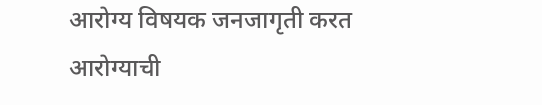आरोग्य विषयक जनजागृती करत आरोग्याची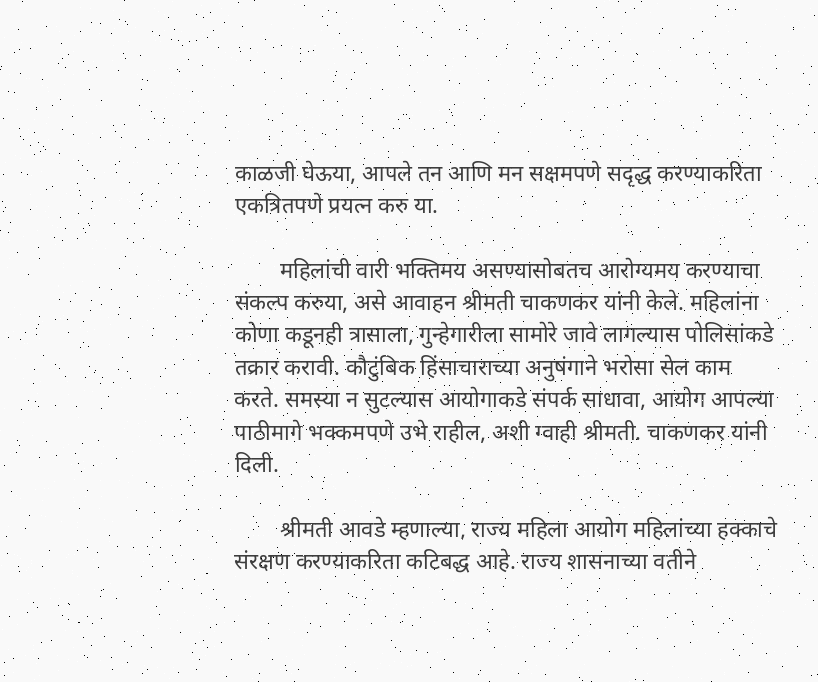काळजी घेऊया, आपले तन आणि मन सक्षमपणे सदृद्ध करण्याकरिता एकत्रितपणे प्रयत्न करु या.

        महिलांची वारी भक्तिमय असण्यासोबतच आरोग्यमय करण्याचा संकल्प करुया, असे आवाहन श्रीमती चाकणकर यांनी केले. महिलांना कोणा कडूनही त्रासाला, गुन्हेगारीला सामोरे जावे लागल्यास पोलिसांकडे तक्रार करावी. कौटुंबिक हिंसाचाराच्या अनुषंगाने भरोसा सेल काम करते. समस्या न सुटल्यास आयोगाकडे संपर्क साधावा, आयोग आपल्या पाठीमागे भक्कमपणे उभे राहील, अशी ग्वाही श्रीमती. चाकणकर यांनी दिली.

        श्रीमती आवडे म्हणाल्या, राज्य महिला आयोग महिलांच्या हक्काचे संरक्षण करण्याकरिता कटिबद्ध आहे. राज्य शासनाच्या वतीने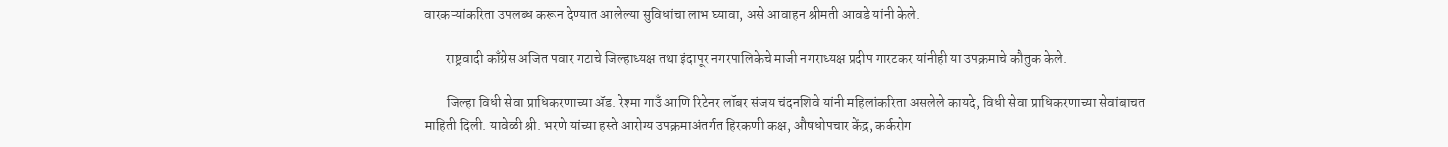वारकऱ्यांकरिता उपलब्ध करून देण्यात आलेल्या सुविधांचा लाभ घ्यावा, असे आवाहन श्रीमती आवडे यांनी केले.

        राष्ट्रवादी काँग्रेस अजित पवार गटाचे जिल्हाध्यक्ष तथा इंदापूर नगरपालिकेचे माजी नगराध्यक्ष प्रदीप गारटकर यांनीही या उपक्रमाचे कौतुक केले.

        जिल्हा विधी सेवा प्राधिकरणाच्या ॲड. रेश्मा गाउँ आणि रिटेनर लॉबर संजय चंदनशिवे यांनी महिलांकरिता असलेले कायदे, विधी सेवा प्राधिकरणाच्या सेवांबाचत माहिती दिली. यावेळी श्री. भरणे यांच्या हस्ते आरोग्य उपक्रमाअंतर्गत हिरकणी कक्ष, औषधोपचार केंद्र, कर्करोग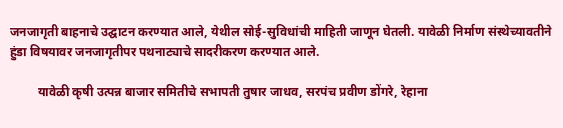जनजागृती बाहनाचे उद्घाटन करण्यात आले, येथील सोई-सुविधांची माहिती जाणून घेतली. यावेळी निर्माण संस्थेच्यावतीने हुंडा विषयावर जनजागृतीपर पथनाट्याचे सादरीकरण करण्यात आले.

         यावेळी कृषी उत्पन्न बाजार समितीचे सभापती तुषार जाधव, सरपंच प्रवीण डोंगरे, रेहाना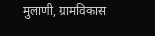मुलाणी, ग्रामविकास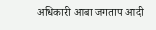अधिकारी आबा जगताप आदी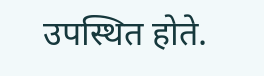उपस्थित होते.